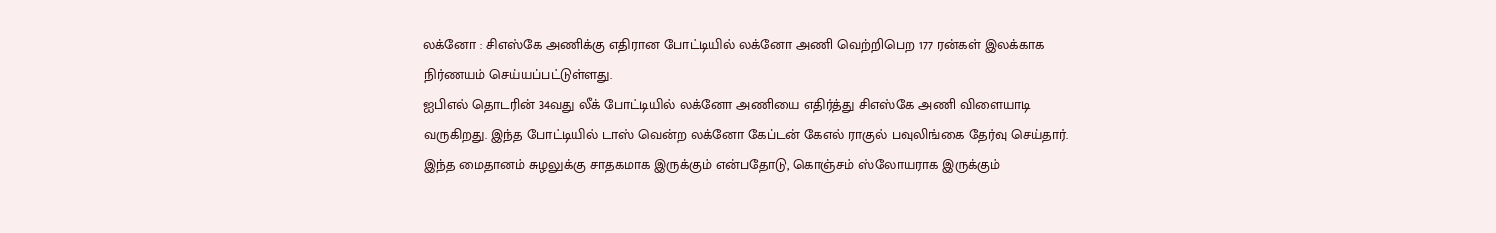லக்னோ : சிஎஸ்கே அணிக்கு எதிரான போட்டியில் லக்னோ அணி வெற்றிபெற 177 ரன்கள் இலக்காக நிர்ணயம் செய்யப்பட்டுள்ளது.
ஐபிஎல் தொடரின் 34வது லீக் போட்டியில் லக்னோ அணியை எதிர்த்து சிஎஸ்கே அணி விளையாடி வருகிறது. இந்த போட்டியில் டாஸ் வென்ற லக்னோ கேப்டன் கேஎல் ராகுல் பவுலிங்கை தேர்வு செய்தார். இந்த மைதானம் சுழலுக்கு சாதகமாக இருக்கும் என்பதோடு, கொஞ்சம் ஸ்லோயராக இருக்கும்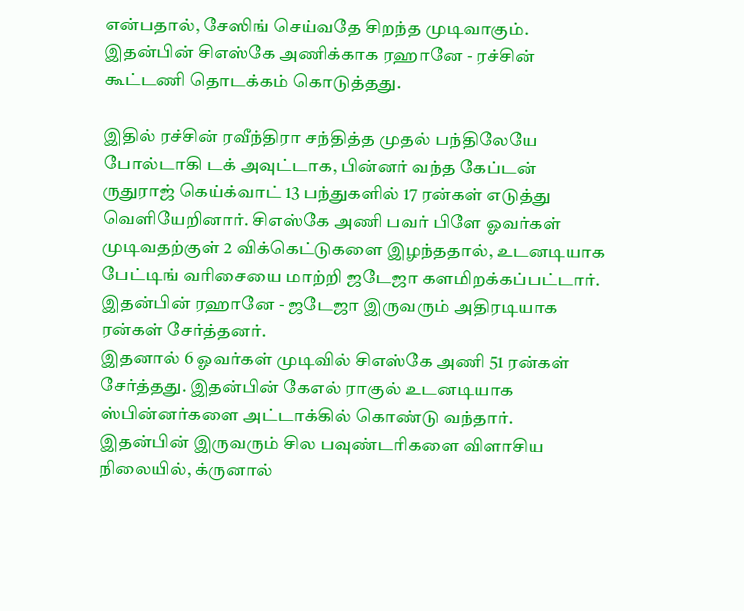என்பதால், சேஸிங் செய்வதே சிறந்த முடிவாகும். இதன்பின் சிஎஸ்கே அணிக்காக ரஹானே - ரச்சின் கூட்டணி தொடக்கம் கொடுத்தது.

இதில் ரச்சின் ரவீந்திரா சந்தித்த முதல் பந்திலேயே போல்டாகி டக் அவுட்டாக, பின்னர் வந்த கேப்டன் ருதுராஜ் கெய்க்வாட் 13 பந்துகளில் 17 ரன்கள் எடுத்து வெளியேறினார். சிஎஸ்கே அணி பவர் பிளே ஓவர்கள் முடிவதற்குள் 2 விக்கெட்டுகளை இழந்ததால், உடனடியாக பேட்டிங் வரிசையை மாற்றி ஜடேஜா களமிறக்கப்பட்டார். இதன்பின் ரஹானே - ஜடேஜா இருவரும் அதிரடியாக ரன்கள் சேர்த்தனர்.
இதனால் 6 ஓவர்கள் முடிவில் சிஎஸ்கே அணி 51 ரன்கள் சேர்த்தது. இதன்பின் கேஎல் ராகுல் உடனடியாக ஸ்பின்னர்களை அட்டாக்கில் கொண்டு வந்தார். இதன்பின் இருவரும் சில பவுண்டரிகளை விளாசிய நிலையில், க்ருனால்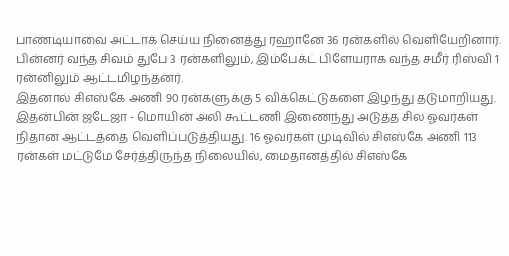பாண்டியாவை அட்டாக் செய்ய நினைத்து ரஹானே 36 ரன்களில் வெளியேறினார். பின்னர் வந்த சிவம் துபே 3 ரன்களிலும், இம்பேக்ட் பிளேயராக வந்த சமீர் ரிஸ்வி 1 ரன்னிலும் ஆட்டமிழந்தனர்.
இதனால் சிஎஸ்கே அணி 90 ரன்களுக்கு 5 விக்கெட்டுகளை இழந்து தடுமாறியது. இதன்பின் ஜடேஜா - மொயின் அலி கூட்டணி இணைந்து அடுத்த சில ஓவர்கள் நிதான ஆட்டத்தை வெளிப்படுத்தியது. 16 ஓவர்கள் முடிவில் சிஎஸ்கே அணி 113 ரன்கள் மட்டுமே சேர்த்திருந்த நிலையில், மைதானத்தில் சிஎஸ்கே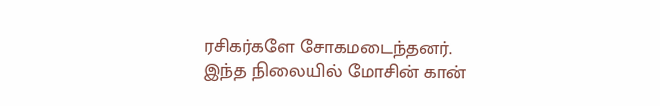ரசிகர்களே சோகமடைந்தனர். இந்த நிலையில் மோசின் கான்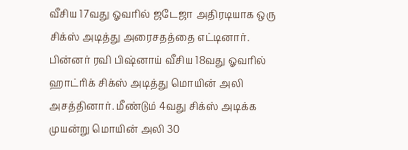வீசிய 17வது ஓவரில் ஜடேஜா அதிரடியாக ஒரு சிக்ஸ் அடித்து அரைசதத்தை எட்டினார்.
பின்னர் ரவி பிஷ்னாய் வீசிய 18வது ஓவரில் ஹாட்ரிக் சிக்ஸ் அடித்து மொயின் அலி அசத்தினார். மீண்டும் 4வது சிக்ஸ் அடிக்க முயன்று மொயின் அலி 30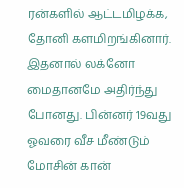ரன்களில் ஆட்டமிழக்க, தோனி களமிறங்கினார். இதனால் லக்னோ மைதானமே அதிர்ந்து போனது. பின்னர் 19வது ஓவரை வீச மீண்டும் மோசின் கான்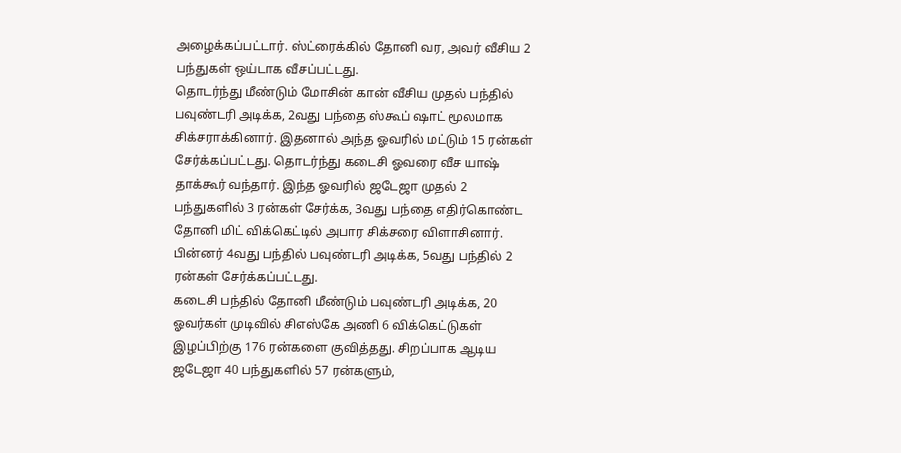அழைக்கப்பட்டார். ஸ்ட்ரைக்கில் தோனி வர, அவர் வீசிய 2 பந்துகள் ஒய்டாக வீசப்பட்டது.
தொடர்ந்து மீண்டும் மோசின் கான் வீசிய முதல் பந்தில் பவுண்டரி அடிக்க, 2வது பந்தை ஸ்கூப் ஷாட் மூலமாக சிக்சராக்கினார். இதனால் அந்த ஓவரில் மட்டும் 15 ரன்கள் சேர்க்கப்பட்டது. தொடர்ந்து கடைசி ஓவரை வீச யாஷ் தாக்கூர் வந்தார். இந்த ஓவரில் ஜடேஜா முதல் 2 பந்துகளில் 3 ரன்கள் சேர்க்க, 3வது பந்தை எதிர்கொண்ட தோனி மிட் விக்கெட்டில் அபார சிக்சரை விளாசினார். பின்னர் 4வது பந்தில் பவுண்டரி அடிக்க, 5வது பந்தில் 2 ரன்கள் சேர்க்கப்பட்டது.
கடைசி பந்தில் தோனி மீண்டும் பவுண்டரி அடிக்க, 20 ஓவர்கள் முடிவில் சிஎஸ்கே அணி 6 விக்கெட்டுகள் இழப்பிற்கு 176 ரன்களை குவித்தது. சிறப்பாக ஆடிய ஜடேஜா 40 பந்துகளில் 57 ரன்களும்,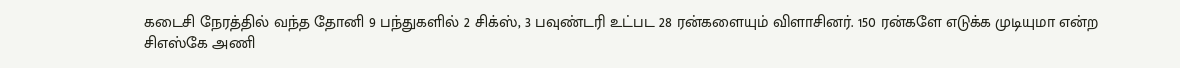கடைசி நேரத்தில் வந்த தோனி 9 பந்துகளில் 2 சிக்ஸ், 3 பவுண்டரி உட்பட 28 ரன்களையும் விளாசினர். 150 ரன்களே எடுக்க முடியுமா என்ற சிஎஸ்கே அணி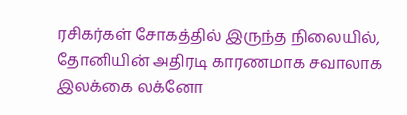ரசிகர்கள் சோகத்தில் இருந்த நிலையில், தோனியின் அதிரடி காரணமாக சவாலாக இலக்கை லக்னோ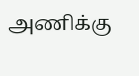அணிக்கு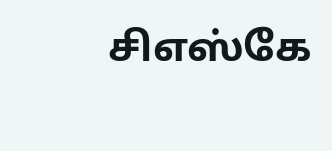சிஎஸ்கே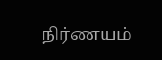நிர்ணயம்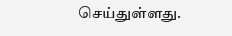செய்துள்ளது.